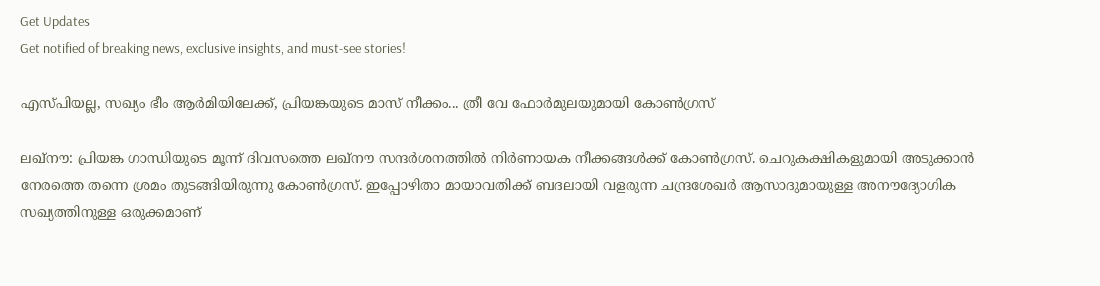Get Updates
Get notified of breaking news, exclusive insights, and must-see stories!

എസ്പിയല്ല, സഖ്യം ഭീം ആര്‍മിയിലേക്ക്, പ്രിയങ്കയുടെ മാസ് നീക്കം... ത്രീ വേ ഫോര്‍മുലയുമായി കോണ്‍ഗ്രസ്

ലഖ്‌നൗ: പ്രിയങ്ക ഗാന്ധിയുടെ മൂന്ന് ദിവസത്തെ ലഖ്‌നൗ സന്ദര്‍ശനത്തില്‍ നിര്‍ണായക നീക്കങ്ങള്‍ക്ക് കോണ്‍ഗ്രസ്. ചെറുകക്ഷികളുമായി അടുക്കാന്‍ നേരത്തെ തന്നെ ശ്രമം തുടങ്ങിയിരുന്നു കോണ്‍ഗ്രസ്. ഇപ്പോഴിതാ മായാവതിക്ക് ബദലായി വളരുന്ന ചന്ദ്രശേഖര്‍ ആസാദുമായുള്ള അനൗദ്യോഗിക സഖ്യത്തിനുള്ള ഒരുക്കമാണ്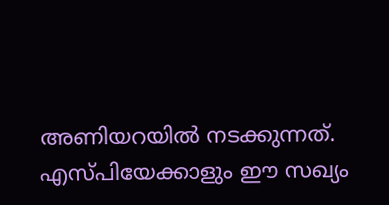അണിയറയില്‍ നടക്കുന്നത്. എസ്പിയേക്കാളും ഈ സഖ്യം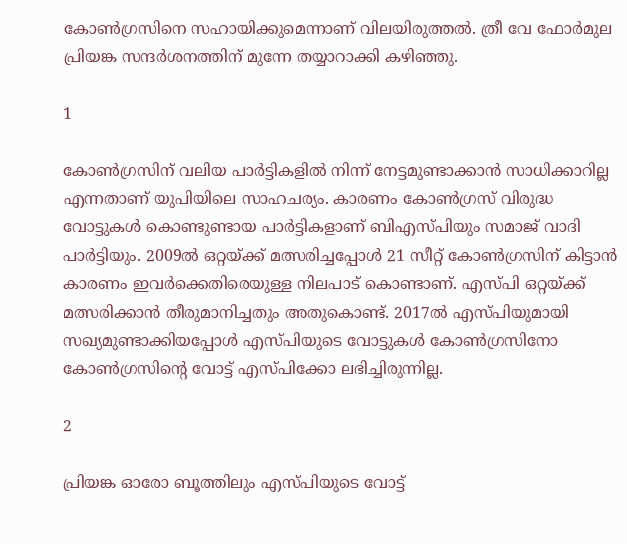കോണ്‍ഗ്രസിനെ സഹായിക്കുമെന്നാണ് വിലയിരുത്തല്‍. ത്രീ വേ ഫോര്‍മുല പ്രിയങ്ക സന്ദര്‍ശനത്തിന് മുന്നേ തയ്യാറാക്കി കഴിഞ്ഞു.

1

കോണ്‍ഗ്രസിന് വലിയ പാര്‍ട്ടികളില്‍ നിന്ന് നേട്ടമുണ്ടാക്കാന്‍ സാധിക്കാറില്ല എന്നതാണ് യുപിയിലെ സാഹചര്യം. കാരണം കോണ്‍ഗ്രസ് വിരുദ്ധ വോട്ടുകള്‍ കൊണ്ടുണ്ടായ പാര്‍ട്ടികളാണ് ബിഎസ്പിയും സമാജ് വാദി പാര്‍ട്ടിയും. 2009ല്‍ ഒറ്റയ്ക്ക് മത്സരിച്ചപ്പോള്‍ 21 സീറ്റ് കോണ്‍ഗ്രസിന് കിട്ടാന്‍ കാരണം ഇവര്‍ക്കെതിരെയുള്ള നിലപാട് കൊണ്ടാണ്. എസ്പി ഒറ്റയ്ക്ക് മത്സരിക്കാന്‍ തീരുമാനിച്ചതും അതുകൊണ്ട്. 2017ല്‍ എസ്പിയുമായി സഖ്യമുണ്ടാക്കിയപ്പോള്‍ എസ്പിയുടെ വോട്ടുകള്‍ കോണ്‍ഗ്രസിനോ കോണ്‍ഗ്രസിന്റെ വോട്ട് എസ്പിക്കോ ലഭിച്ചിരുന്നില്ല.

2

പ്രിയങ്ക ഓരോ ബൂത്തിലും എസ്പിയുടെ വോട്ട്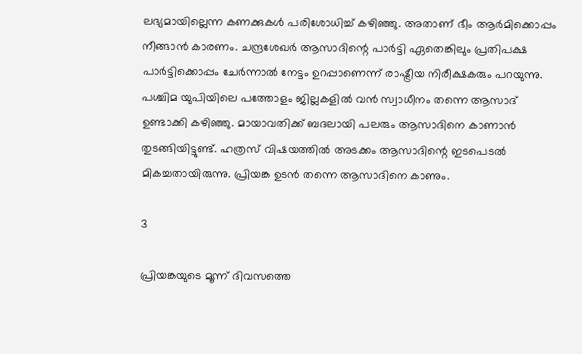ലഭ്യമായില്ലെന്ന കണക്കുകള്‍ പരിശോധിച്ച് കഴിഞ്ഞു. അതാണ് ഭീം ആര്‍മിക്കൊപ്പം നീങ്ങാന്‍ കാരണം. ചന്ദ്രശേഖര്‍ ആസാദിന്റെ പാര്‍ട്ടി ഏതെങ്കിലും പ്രതിപക്ഷ പാര്‍ട്ടിക്കൊപ്പം ചേര്‍ന്നാല്‍ നേട്ടം ഉറപ്പാണെന്ന് രാഷ്ട്രീയ നിരീക്ഷകരും പറയുന്നു. പശ്ചിമ യുപിയിലെ പത്തോളം ജില്ലകളില്‍ വന്‍ സ്വാധീനം തന്നെ ആസാദ് ഉണ്ടാക്കി കഴിഞ്ഞു. മായാവതിക്ക് ബദലായി പലരും ആസാദിനെ കാണാന്‍ തുടങ്ങിയിട്ടുണ്ട്. ഹത്രസ് വിഷയത്തില്‍ അടക്കം ആസാദിന്റെ ഇടപെടല്‍ മികച്ചതായിരുന്നു. പ്രിയങ്ക ഉടന്‍ തന്നെ ആസാദിനെ കാണും.

3

പ്രിയങ്കയുടെ മൂന്ന് ദിവസത്തെ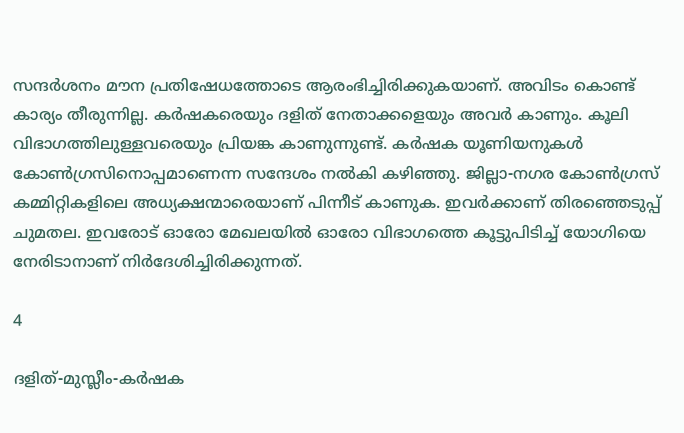സന്ദര്‍ശനം മൗന പ്രതിഷേധത്തോടെ ആരംഭിച്ചിരിക്കുകയാണ്. അവിടം കൊണ്ട് കാര്യം തീരുന്നില്ല. കര്‍ഷകരെയും ദളിത് നേതാക്കളെയും അവര്‍ കാണും. കൂലി വിഭാഗത്തിലുള്ളവരെയും പ്രിയങ്ക കാണുന്നുണ്ട്. കര്‍ഷക യൂണിയനുകള്‍ കോണ്‍ഗ്രസിനൊപ്പമാണെന്ന സന്ദേശം നല്‍കി കഴിഞ്ഞു. ജില്ലാ-നഗര കോണ്‍ഗ്രസ് കമ്മിറ്റികളിലെ അധ്യക്ഷന്മാരെയാണ് പിന്നീട് കാണുക. ഇവര്‍ക്കാണ് തിരഞ്ഞെടുപ്പ് ചുമതല. ഇവരോട് ഓരോ മേഖലയില്‍ ഓരോ വിഭാഗത്തെ കൂട്ടുപിടിച്ച് യോഗിയെ നേരിടാനാണ് നിര്‍ദേശിച്ചിരിക്കുന്നത്.

4

ദളിത്-മുസ്ലീം-കര്‍ഷക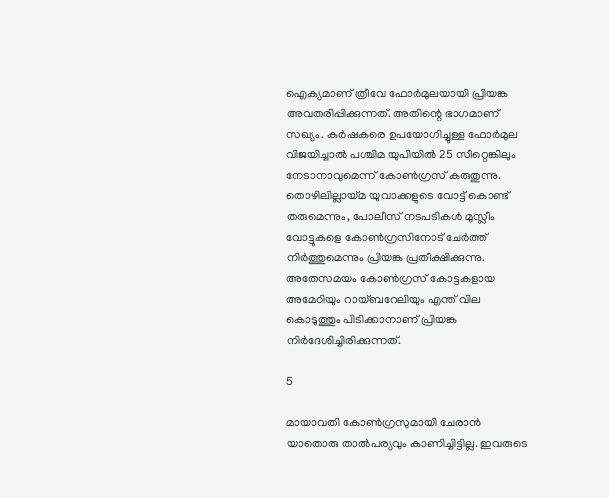ഐക്യമാണ് ത്രീവേ ഫോര്‍മുലയായി പ്രിയങ്ക അവതരിപ്പിക്കുന്നത്. അതിന്റെ ഭാഗമാണ് സഖ്യം. കര്‍ഷകരെ ഉപയോഗിച്ചുള്ള ഫോര്‍മുല വിജയിച്ചാല്‍ പശ്ചിമ യുപിയില്‍ 25 സീറ്റെങ്കിലും നേടാനാവുമെന്ന് കോണ്‍ഗ്രസ് കരുതുന്നു. തൊഴിലില്ലായ്മ യുവാക്കളുടെ വോട്ട് കൊണ്ട് തരുമെന്നും, പോലീസ് നടപടികള്‍ മുസ്ലീം വോട്ടുകളെ കോണ്‍ഗ്രസിനോട് ചേര്‍ത്ത് നിര്‍ത്തുമെന്നും പ്രിയങ്ക പ്രതീക്ഷിക്കുന്നു. അതേസമയം കോണ്‍ഗ്രസ് കോട്ടകളായ അമേഠിയും റായ്ബറേലിയും എന്ത് വില കൊടുത്തും പിടിക്കാനാണ് പ്രിയങ്ക നിര്‍ദേശിച്ചിരിക്കുന്നത്.

5

മായാവതി കോണ്‍ഗ്രസുമായി ചേരാന്‍ യാതൊരു താല്‍പര്യവും കാണിച്ചിട്ടില്ല. ഇവരുടെ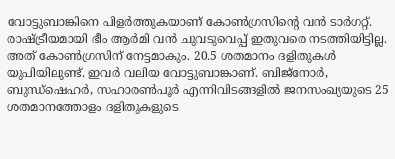വോട്ടുബാങ്കിനെ പിളര്‍ത്തുകയാണ് കോണ്‍ഗ്രസിന്റെ വന്‍ ടാര്‍ഗറ്റ്. രാഷ്ട്രീയമായി ഭീം ആര്‍മി വന്‍ ചുവടുവെപ്പ് ഇതുവരെ നടത്തിയിട്ടില്ല. അത് കോണ്‍ഗ്രസിന് നേട്ടമാകും. 20.5 ശതമാനം ദളിതുകള്‍ യുപിയിലുണ്ട്. ഇവര്‍ വലിയ വോട്ടുബാങ്കാണ്. ബിജ്‌നോര്‍, ബുന്ധ്‌ഷെഹര്‍, സഹാരണ്‍പൂര്‍ എന്നിവിടങ്ങളില്‍ ജനസംഖ്യയുടെ 25 ശതമാനത്തോളം ദളിതുകളുടെ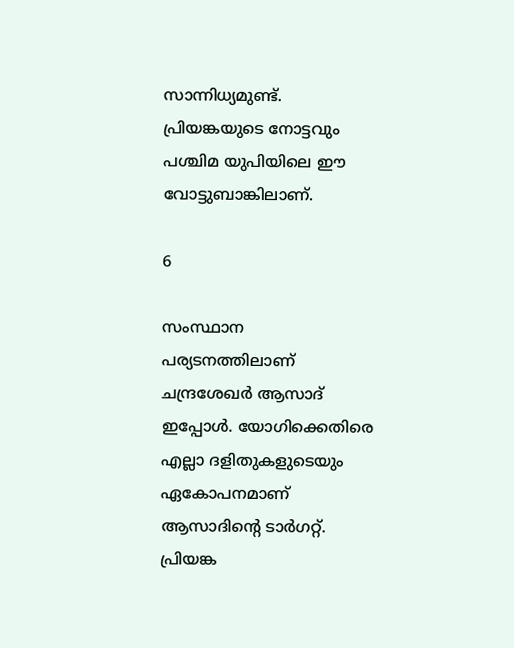സാന്നിധ്യമുണ്ട്. പ്രിയങ്കയുടെ നോട്ടവും പശ്ചിമ യുപിയിലെ ഈ വോട്ടുബാങ്കിലാണ്.

6

സംസ്ഥാന പര്യടനത്തിലാണ് ചന്ദ്രശേഖര്‍ ആസാദ് ഇപ്പോള്‍. യോഗിക്കെതിരെ എല്ലാ ദളിതുകളുടെയും ഏകോപനമാണ് ആസാദിന്റെ ടാര്‍ഗറ്റ്. പ്രിയങ്ക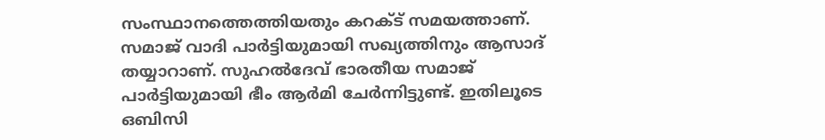സംസ്ഥാനത്തെത്തിയതും കറക്ട് സമയത്താണ്. സമാജ് വാദി പാര്‍ട്ടിയുമായി സഖ്യത്തിനും ആസാദ് തയ്യാറാണ്. സുഹല്‍ദേവ് ഭാരതീയ സമാജ് പാര്‍ട്ടിയുമായി ഭീം ആര്‍മി ചേര്‍ന്നിട്ടുണ്ട്. ഇതിലൂടെ ഒബിസി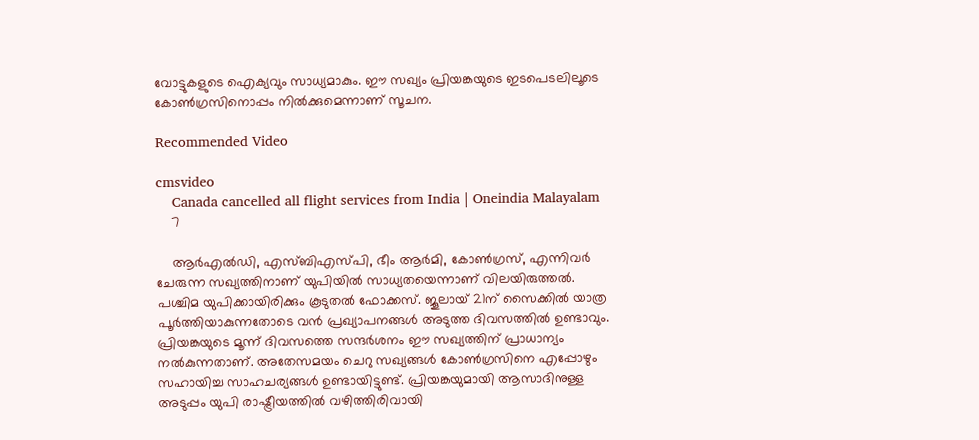വോട്ടുകളുടെ ഐക്യവും സാധ്യമാകും. ഈ സഖ്യം പ്രിയങ്കയുടെ ഇടപെടലിലൂടെ കോണ്‍ഗ്രസിനൊപ്പം നില്‍ക്കുമെന്നാണ് സൂചന.

Recommended Video

cmsvideo
    Canada cancelled all flight services from India | Oneindia Malayalam
    7

    ആര്‍എല്‍ഡി, എസ്ബിഎസ്പി, ഭീം ആര്‍മി, കോണ്‍ഗ്രസ്, എന്നിവര്‍ ചേരുന്ന സഖ്യത്തിനാണ് യുപിയില്‍ സാധ്യതയെന്നാണ് വിലയിരുത്തല്‍. പശ്ചിമ യുപിക്കായിരിക്കും കൂടുതല്‍ ഫോക്കസ്. ജൂലായ് 21ന് സൈക്കില്‍ യാത്ര പൂര്‍ത്തിയാകുന്നതോടെ വന്‍ പ്രഖ്യാപനങ്ങള്‍ അടുത്ത ദിവസത്തില്‍ ഉണ്ടാവും. പ്രിയങ്കയുടെ മൂന്ന് ദിവസത്തെ സന്ദര്‍ശനം ഈ സഖ്യത്തിന് പ്രാധാന്യം നല്‍കുന്നതാണ്. അതേസമയം ചെറു സഖ്യങ്ങള്‍ കോണ്‍ഗ്രസിനെ എപ്പോഴും സഹായിച്ച സാഹചര്യങ്ങള്‍ ഉണ്ടായിട്ടുണ്ട്. പ്രിയങ്കയുമായി ആസാദിനുള്ള അടുപ്പം യുപി രാഷ്ട്രീയത്തില്‍ വഴിത്തിരിവായി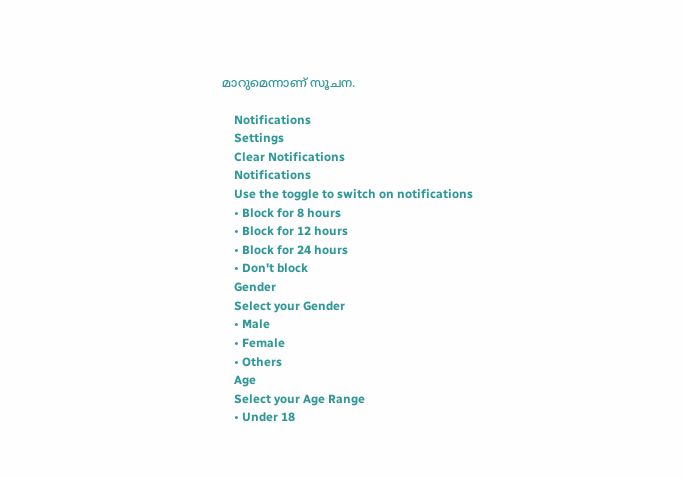മാറുമെന്നാണ് സൂചന.

    Notifications
    Settings
    Clear Notifications
    Notifications
    Use the toggle to switch on notifications
    • Block for 8 hours
    • Block for 12 hours
    • Block for 24 hours
    • Don't block
    Gender
    Select your Gender
    • Male
    • Female
    • Others
    Age
    Select your Age Range
    • Under 18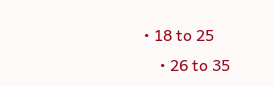• 18 to 25
    • 26 to 35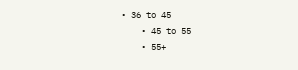• 36 to 45
    • 45 to 55
    • 55+